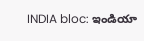INDIA bloc: ఇండియా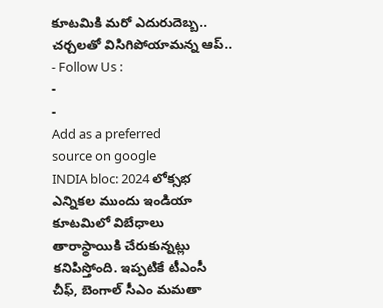కూటమికి మరో ఎదురుదెబ్బ.. చర్చలతో విసిగిపోయామన్న ఆప్..
- Follow Us :
-
-
Add as a preferred
source on google
INDIA bloc: 2024 లోక్సభ ఎన్నికల ముందు ఇండియా కూటమిలో విబేధాలు తారాస్థాయికి చేరుకున్నట్లు కనిపిస్తోంది. ఇప్పటికే టీఎంసీ చీఫ్, బెంగాల్ సీఎం మమతా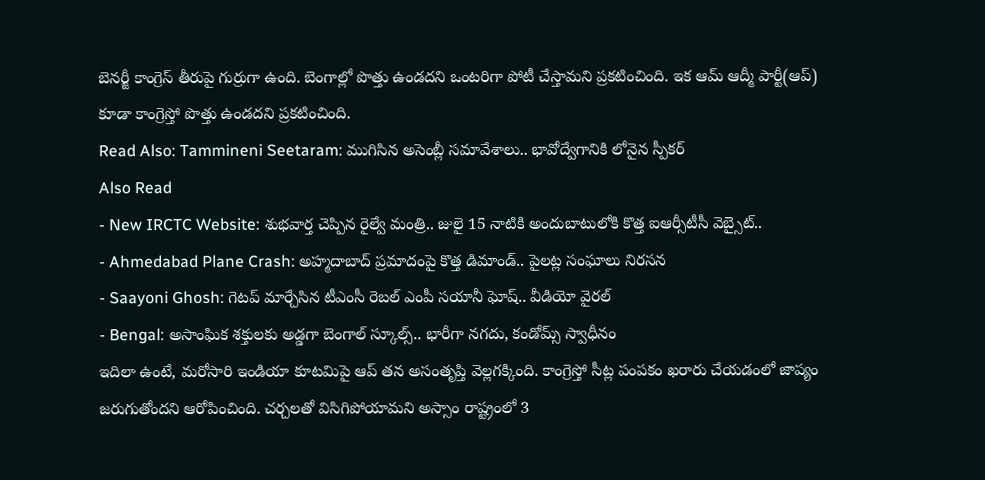బెనర్జీ కాంగ్రెస్ తీరుపై గుర్రుగా ఉంది. బెంగాల్లో పొత్తు ఉండదని ఒంటరిగా పోటీ చేస్తామని ప్రకటించింది. ఇక ఆమ్ ఆద్మీ పార్టీ(ఆప్) కూడా కాంగ్రెస్తో పొత్తు ఉండదని ప్రకటించింది.
Read Also: Tammineni Seetaram: ముగిసిన అసెంబ్లీ సమావేశాలు.. భావోద్వేగానికి లోనైన స్పీకర్
Also Read
- New IRCTC Website: శుభవార్త చెప్పిన రైల్వే మంత్రి.. జులై 15 నాటికి అందుబాటులోకి కొత్త ఐఆర్సీటీసీ వెబ్సైట్..
- Ahmedabad Plane Crash: అహ్మదాబాద్ ప్రమాదంపై కొత్త డిమాండ్.. పైలట్ల సంఘాలు నిరసన
- Saayoni Ghosh: గెటప్ మార్చేసిన టీఎంసీ రెబల్ ఎంపీ సయానీ ఘోష్.. వీడియో వైరల్
- Bengal: అసాంఘిక శక్తులకు అడ్డగా బెంగాల్ స్కూల్స్.. భారీగా నగదు, కండోమ్స్ స్వాధీనం
ఇదిలా ఉంటే, మరోసారి ఇండియా కూటమిపై ఆప్ తన అసంతృప్తి వెల్లగక్కింది. కాంగ్రెస్తో సీట్ల పంపకం ఖరారు చేయడంలో జాప్యం జరుగుతోందని ఆరోపించింది. చర్చలతో విసిగిపోయామని అస్సాం రాష్ట్రంలో 3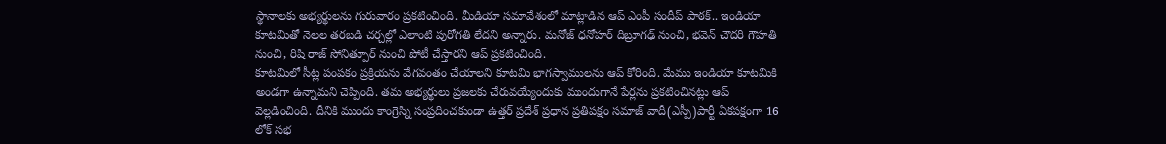స్థానాలకు అభ్యర్థులను గురువారం ప్రకటించింది. మీడియా సమావేశంలో మాట్లాడిన ఆప్ ఎంపీ సందీప్ పాఠక్.. ఇండియా కూటమితో నెలల తరబడి చర్చల్లో ఎలాంటి పురోగతి లేదని అన్నారు. మనోజ్ ధనోహర్ దిబ్రూగఢ్ నుంచి, భవెన్ చౌదరి గౌహతి నుంచి, రిషి రాజ్ సోనిత్పూర్ నుంచి పోటీ చేస్తారని ఆప్ ప్రకటించింది.
కూటమిలో సీట్ల పంపకం ప్రక్రియను వేగవంతం చేయాలని కూటమి భాగస్వాములను ఆప్ కోరింది. మేము ఇండియా కూటమికి అండగా ఉన్నామని చెప్పింది. తమ అభ్యర్థులు ప్రజలకు చేరువయ్యేందుకు ముందుగానే పేర్లను ప్రకటించినట్లు ఆప్ వెల్లడించింది. దీనికి ముందు కాంగ్రెస్ని సంప్రదించకుండా ఉత్తర్ ప్రదేశ్ ప్రధాన ప్రతిపక్షం సమాజ్ వాదీ(ఎస్పీ)పార్టీ ఏకపక్షంగా 16 లోక్ సభ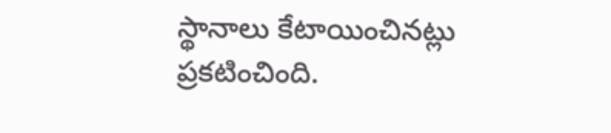స్థానాలు కేటాయించినట్లు ప్రకటించింది.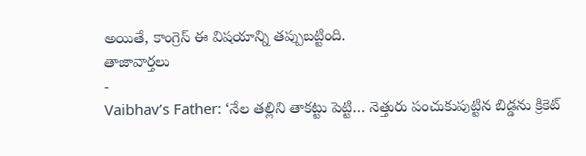అయితే, కాంగ్రెస్ ఈ విషయాన్ని తప్పుబట్టింది.
తాజావార్తలు
-
Vaibhav’s Father: ‘నేల తల్లిని తాకట్టు పెట్టి… నెత్తురు పంచుకుపుట్టిన బిడ్డను క్రికెట్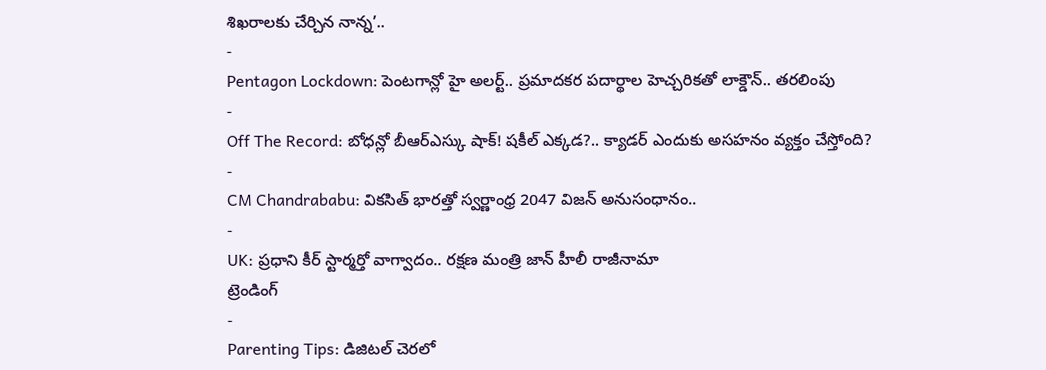శిఖరాలకు చేర్చిన నాన్న’..
-
Pentagon Lockdown: పెంటగాన్లో హై అలర్ట్.. ప్రమాదకర పదార్థాల హెచ్చరికతో లాక్డౌన్.. తరలింపు
-
Off The Record: బోధన్లో బీఆర్ఎస్కు షాక్! షకీల్ ఎక్కడ?.. క్యాడర్ ఎందుకు అసహనం వ్యక్తం చేస్తోంది?
-
CM Chandrababu: వికసిత్ భారత్తో స్వర్ణాంధ్ర 2047 విజన్ అనుసంధానం..
-
UK: ప్రధాని కీర్ స్టార్మర్తో వాగ్వాదం.. రక్షణ మంత్రి జాన్ హీలీ రాజీనామా
ట్రెండింగ్
-
Parenting Tips: డిజిటల్ చెరలో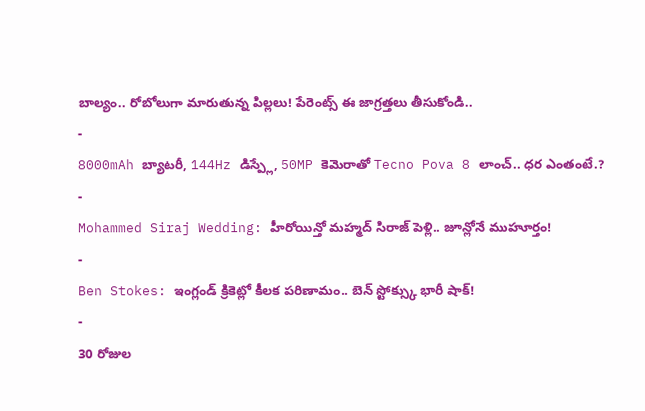బాల్యం.. రోబోలుగా మారుతున్న పిల్లలు! పేరెంట్స్ ఈ జాగ్రత్తలు తీసుకోండి..
-
8000mAh బ్యాటరీ, 144Hz డిస్ప్లే, 50MP కెమెరాతో Tecno Pova 8 లాంచ్.. ధర ఎంతంటే.?
-
Mohammed Siraj Wedding: హీరోయిన్తో మహ్మద్ సిరాజ్ పెళ్లి.. జూన్లోనే ముహూర్తం!
-
Ben Stokes: ఇంగ్లండ్ క్రికెట్లో కీలక పరిణామం.. బెన్ స్టోక్స్కు భారీ షాక్!
-
30 రోజుల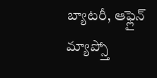బ్యాటరీ, ఆఫ్లైన్ మ్యాప్స్తో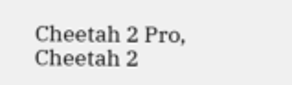Cheetah 2 Pro, Cheetah 2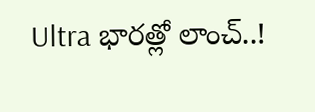Ultra భారత్లో లాంచ్..!